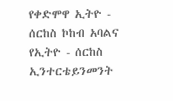የቀድሞዋ ኢትዮ - ሰርከስ ኮከብ አባልና የኢትዮ - ሰርከስ ኢንተርቴይንመንት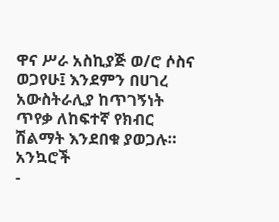ዋና ሥራ አስኪያጅ ወ/ሮ ሶስና ወጋየሁ፤ እንደምን በሀገረ አውስትራሊያ ከጥገኝነት ጥየቃ ለከፍተኛ የክብር ሽልማት እንደበቁ ያወጋሉ።
አንኳሮች
-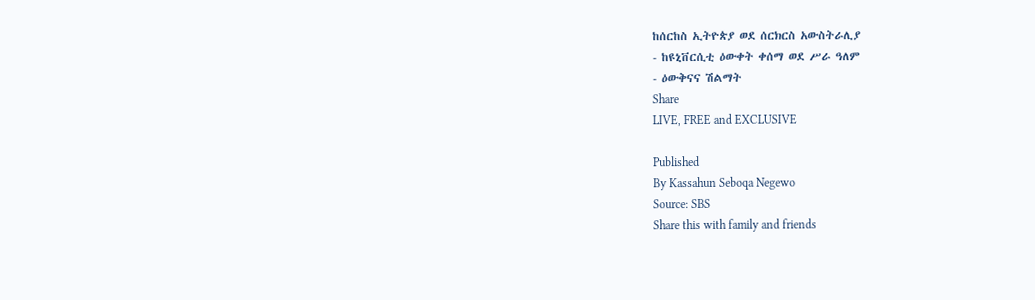ከሰርከስ ኢትዮጵያ ወደ ሰርክርስ አውስትራሊያ
- ከዩኒቨርሲቲ ዕውቀት ቀሰማ ወደ ሥራ ዓለም
- ዕውቅናና ሽልማት
Share
LIVE, FREE and EXCLUSIVE

Published
By Kassahun Seboqa Negewo
Source: SBS
Share this with family and friends